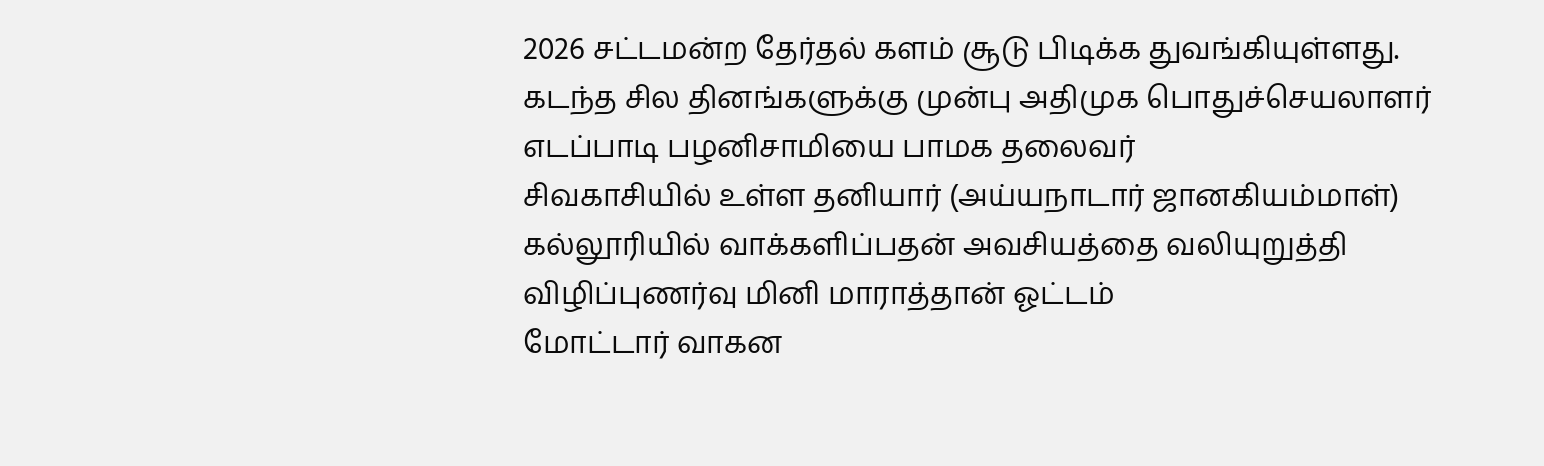2026 சட்டமன்ற தேர்தல் களம் சூடு பிடிக்க துவங்கியுள்ளது. கடந்த சில தினங்களுக்கு முன்பு அதிமுக பொதுச்செயலாளர் எடப்பாடி பழனிசாமியை பாமக தலைவர்
சிவகாசியில் உள்ள தனியார் (அய்யநாடார் ஜானகியம்மாள்) கல்லூரியில் வாக்களிப்பதன் அவசியத்தை வலியுறுத்தி விழிப்புணர்வு மினி மாராத்தான் ஓட்டம்
மோட்டார் வாகன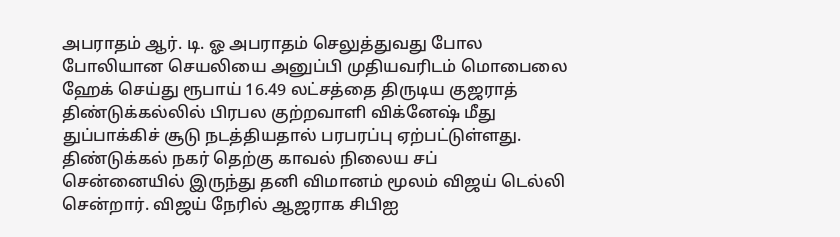அபராதம் ஆர். டி. ஓ அபராதம் செலுத்துவது போல போலியான செயலியை அனுப்பி முதியவரிடம் மொபைலை ஹேக் செய்து ரூபாய் 16.49 லட்சத்தை திருடிய குஜராத்
திண்டுக்கல்லில் பிரபல குற்றவாளி விக்னேஷ் மீது துப்பாக்கிச் சூடு நடத்தியதால் பரபரப்பு ஏற்பட்டுள்ளது. திண்டுக்கல் நகர் தெற்கு காவல் நிலைய சப்
சென்னையில் இருந்து தனி விமானம் மூலம் விஜய் டெல்லி சென்றார். விஜய் நேரில் ஆஜராக சிபிஐ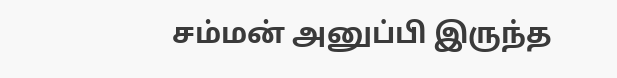சம்மன் அனுப்பி இருந்த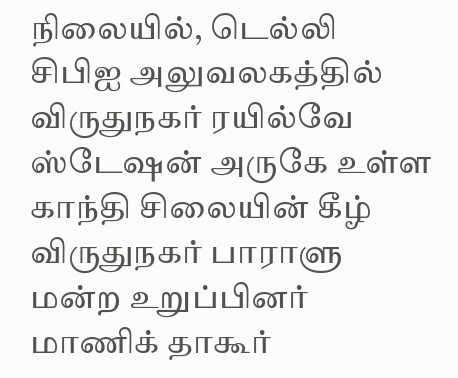நிலையில், டெல்லி சிபிஐ அலுவலகத்தில்
விருதுநகர் ரயில்வே ஸ்டேஷன் அருகே உள்ள காந்தி சிலையின் கீழ் விருதுநகர் பாராளு மன்ற உறுப்பினர் மாணிக் தாகூர்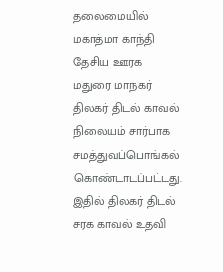தலைமையில் மகாத்மா காந்தி தேசிய ஊரக
மதுரை மாநகர் திலகர் திடல் காவல் நிலையம் சார்பாக சமத்துவப்பொங்கல் கொண்டாடப்பட்டது. இதில் திலகர் திடல் சரக காவல் உதவி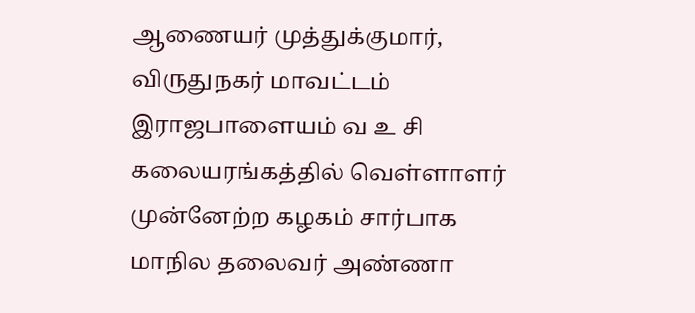ஆணையர் முத்துக்குமார்,
விருதுநகர் மாவட்டம் இராஜபாளையம் வ உ சி கலையரங்கத்தில் வெள்ளாளர் முன்னேற்ற கழகம் சார்பாக மாநில தலைவர் அண்ணா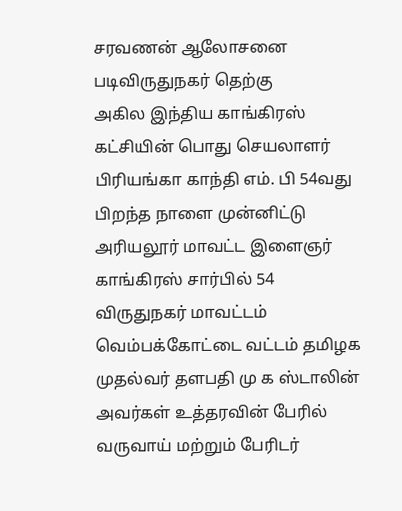சரவணன் ஆலோசனை படிவிருதுநகர் தெற்கு
அகில இந்திய காங்கிரஸ் கட்சியின் பொது செயலாளர் பிரியங்கா காந்தி எம். பி 54வது பிறந்த நாளை முன்னிட்டு அரியலூர் மாவட்ட இளைஞர் காங்கிரஸ் சார்பில் 54
விருதுநகர் மாவட்டம் வெம்பக்கோட்டை வட்டம் தமிழக முதல்வர் தளபதி மு க ஸ்டாலின் அவர்கள் உத்தரவின் பேரில் வருவாய் மற்றும் பேரிடர்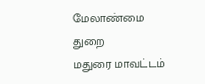மேலாண்மை துறை
மதுரை மாவட்டம்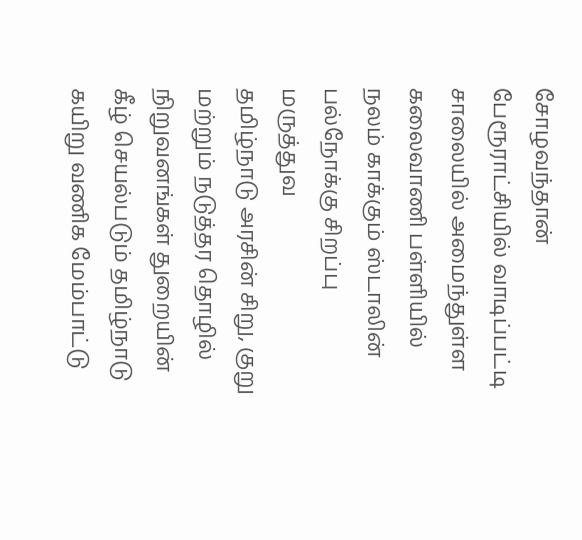சோழவந்தான் பேரூராட்சியில் வாடிப்பட்டி சாலையில் அமைந்துள்ள கலைவாணி பள்ளியில் நலம் காக்கும் ஸ்டாலின் பல்நோக்கு சிறப்பு மருத்துவ
தமிழ்நாடு அரசின் சிறு, குறு மற்றும் நடுத்தர தொழில் நிறுவனங்கள் துறையின் கீழ் செயல்படும் தமிழ்நாடு கயிறு வணிக மேம்பாட்டு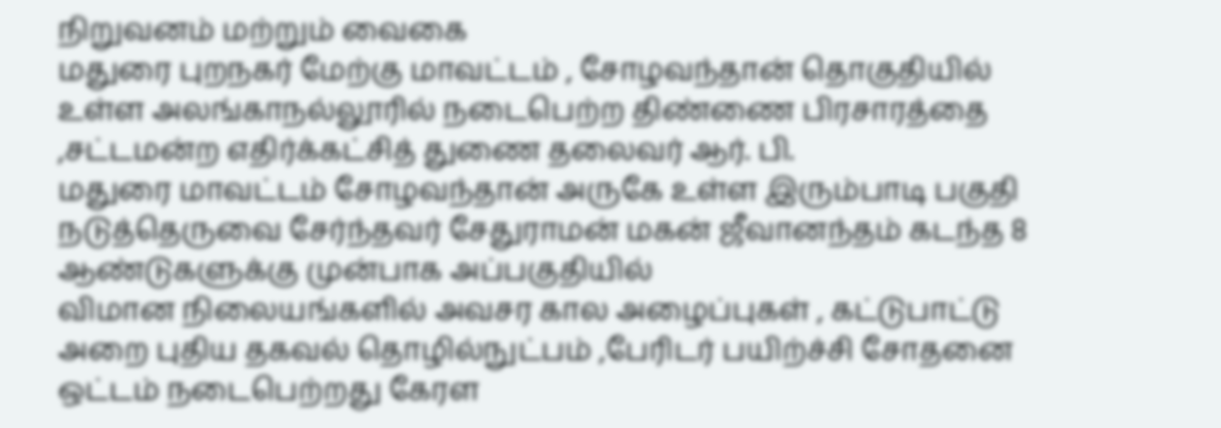நிறுவனம் மற்றும் வைகை
மதுரை புறநகர் மேற்கு மாவட்டம் , சோழவந்தான் தொகுதியில் உள்ள அலங்காநல்லூரில் நடைபெற்ற திண்ணை பிரசாரத்தை ,சட்டமன்ற எதிர்க்கட்சித் துணை தலைவர் ஆர். பி.
மதுரை மாவட்டம் சோழவந்தான் அருகே உள்ள இரும்பாடி பகுதி நடுத்தெருவை சேர்ந்தவர் சேதுராமன் மகன் ஜீவானந்தம் கடந்த 8 ஆண்டுகளுக்கு முன்பாக அப்பகுதியில்
விமான நிலையங்களில் அவசர கால அழைப்புகள் , கட்டுபாட்டு அறை புதிய தகவல் தொழில்நுட்பம் ,பேரிடர் பயிற்ச்சி சோதனை ஒட்டம் நடைபெற்றது கேரள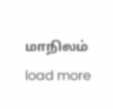மாநிலம்
load more